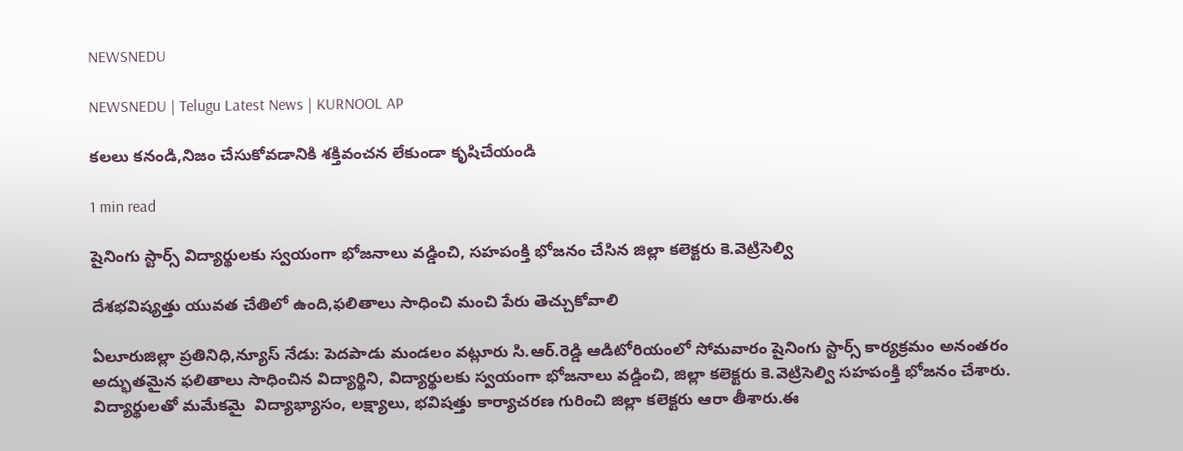NEWSNEDU

NEWSNEDU | Telugu Latest News | KURNOOL AP

కలలు కనండి,నిజం చేసుకోవడానికి శక్తివంచన లేకుండా కృషిచేయండి

1 min read

షైనింగు స్టార్స్ విద్యార్థులకు స్వయంగా భోజనాలు వడ్డించి, సహపంక్తి భోజనం చేసిన జిల్లా కలెక్టరు కె.వెట్రిసెల్వి

దేశభవిష్యత్తు యువత చేతిలో ఉంది,ఫలితాలు సాధించి మంచి పేరు తెచ్చుకోవాలి

ఏలూరుజిల్లా ప్రతినిధి,న్యూస్ నేడు: పెదపాడు మండలం వట్లూరు సి.ఆర్.రెడ్డి ఆడిటోరియంలో సోమవారం షైనింగు స్టార్స్ కార్యక్రమం అనంతరం అద్భుతమైన ఫలితాలు సాధించిన విద్యార్థిని, విద్యార్థులకు స్వయంగా భోజనాలు వడ్డించి, జిల్లా కలెక్టరు కె.వెట్రిసెల్వి సహపంక్తి భోజనం చేశారు. విద్యార్థులతో మమేకమై  విద్యాభ్యాసం, లక్ష్యాలు, భవిషత్తు కార్యాచరణ గురించి జిల్లా కలెక్టరు ఆరా తీశారు.ఈ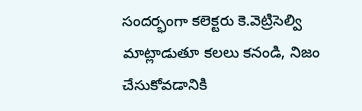సందర్భంగా కలెక్టరు కె.వెట్రిసెల్వి మాట్లాడుతూ కలలు కనండి, నిజం చేసుకోవడానికి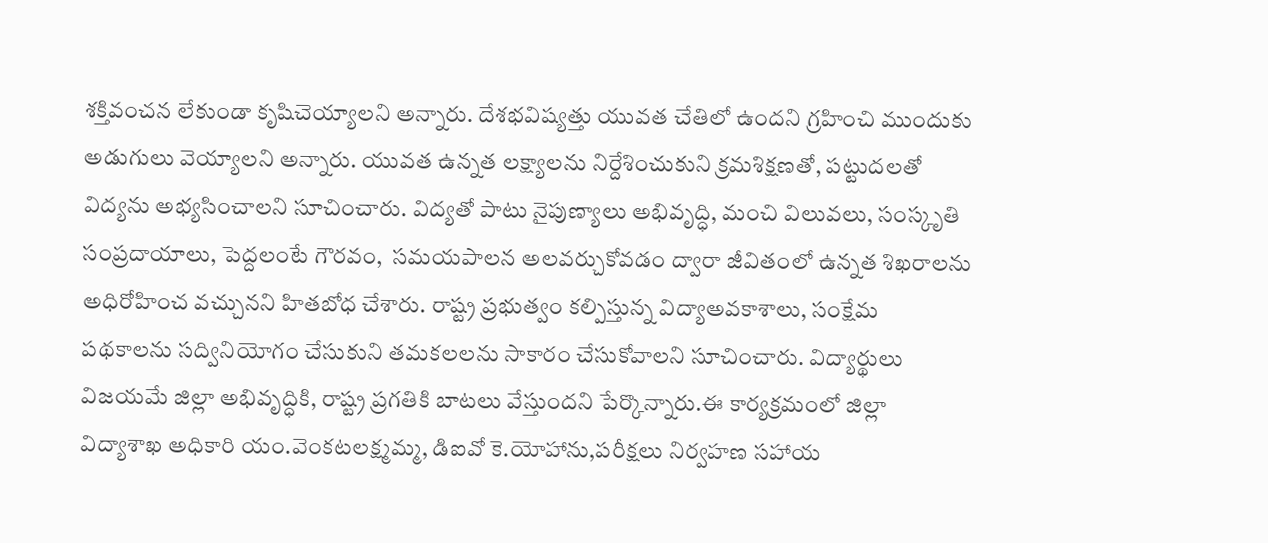శక్తివంచన లేకుండా కృషిచెయ్యాలని అన్నారు. దేశభవిష్యత్తు యువత చేతిలో ఉందని గ్రహించి ముందుకు అడుగులు వెయ్యాలని అన్నారు. యువత ఉన్నత లక్ష్యాలను నిర్దేశించుకుని క్రమశిక్షణతో, పట్టుదలతో విద్యను అభ్యసించాలని సూచించారు. విద్యతో పాటు నైపుణ్యాలు అభివృద్ధి, మంచి విలువలు, సంస్కృతి సంప్రదాయాలు, పెద్దలంటే గౌరవం,  సమయపాలన అలవర్చుకోవడం ద్వారా జీవితంలో ఉన్నత శిఖరాలను అధిరోహించ వచ్చునని హితబోధ చేశారు. రాష్ట్ర ప్రభుత్వం కల్పిస్తున్న విద్యాఅవకాశాలు, సంక్షేమ పథకాలను సద్వినియోగం చేసుకుని తమకలలను సాకారం చేసుకోవాలని సూచించారు. విద్యార్థులు విజయమే జిల్లా అభివృద్ధికి, రాష్ట్ర ప్రగతికి బాటలు వేస్తుందని పేర్కొన్నారు.ఈ కార్యక్రమంలో జిల్లా విద్యాశాఖ అధికారి యం.వెంకటలక్ష్మమ్మ, డిఐవో కె.యోహాను,పరీక్షలు నిర్వహణ సహాయ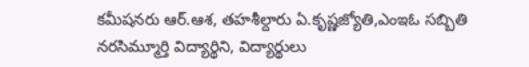కమీషనరు ఆర్.ఆశ, తహశీల్దారు ఏ.కృష్ణజ్యోతి,ఎంఇఓ సబ్బితి నరసిమ్మూర్తి విద్యార్థిని, విద్యార్థులు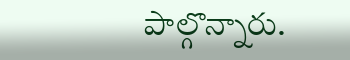పాల్గొన్నారు.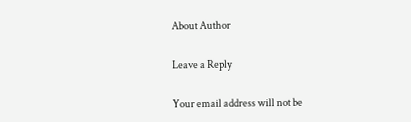About Author

Leave a Reply

Your email address will not be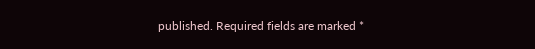published. Required fields are marked *